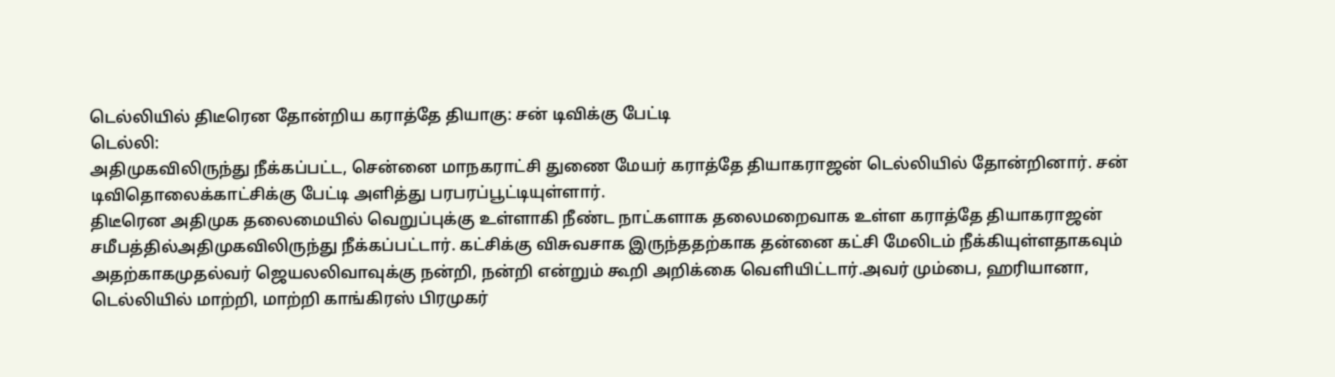டெல்லியில் திடீரென தோன்றிய கராத்தே தியாகு: சன் டிவிக்கு பேட்டி
டெல்லி:
அதிமுகவிலிருந்து நீக்கப்பட்ட, சென்னை மாநகராட்சி துணை மேயர் கராத்தே தியாகராஜன் டெல்லியில் தோன்றினார். சன் டிவிதொலைக்காட்சிக்கு பேட்டி அளித்து பரபரப்பூட்டியுள்ளார்.
திடீரென அதிமுக தலைமையில் வெறுப்புக்கு உள்ளாகி நீண்ட நாட்களாக தலைமறைவாக உள்ள கராத்தே தியாகராஜன் சமீபத்தில்அதிமுகவிலிருந்து நீக்கப்பட்டார். கட்சிக்கு விசுவசாக இருந்ததற்காக தன்னை கட்சி மேலிடம் நீக்கியுள்ளதாகவும் அதற்காகமுதல்வர் ஜெயலலிவாவுக்கு நன்றி, நன்றி என்றும் கூறி அறிக்கை வெளியிட்டார்.அவர் மும்பை, ஹரியானா, டெல்லியில் மாற்றி, மாற்றி காங்கிரஸ் பிரமுகர்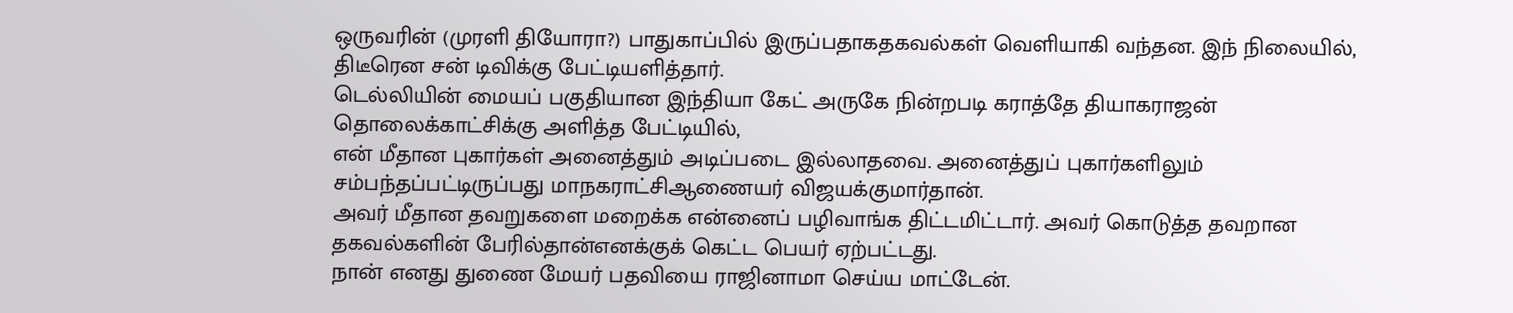ஒருவரின் (முரளி தியோரா?) பாதுகாப்பில் இருப்பதாகதகவல்கள் வெளியாகி வந்தன. இந் நிலையில், திடீரென சன் டிவிக்கு பேட்டியளித்தார்.
டெல்லியின் மையப் பகுதியான இந்தியா கேட் அருகே நின்றபடி கராத்தே தியாகராஜன் தொலைக்காட்சிக்கு அளித்த பேட்டியில்,
என் மீதான புகார்கள் அனைத்தும் அடிப்படை இல்லாதவை. அனைத்துப் புகார்களிலும் சம்பந்தப்பட்டிருப்பது மாநகராட்சிஆணையர் விஜயக்குமார்தான்.
அவர் மீதான தவறுகளை மறைக்க என்னைப் பழிவாங்க திட்டமிட்டார். அவர் கொடுத்த தவறான தகவல்களின் பேரில்தான்எனக்குக் கெட்ட பெயர் ஏற்பட்டது.
நான் எனது துணை மேயர் பதவியை ராஜினாமா செய்ய மாட்டேன்.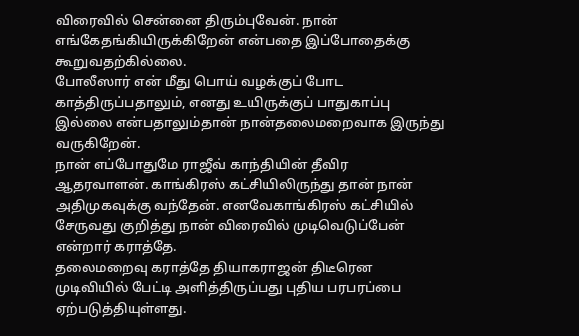விரைவில் சென்னை திரும்புவேன். நான் எங்கேதங்கியிருக்கிறேன் என்பதை இப்போதைக்கு கூறுவதற்கில்லை.
போலீஸார் என் மீது பொய் வழக்குப் போட காத்திருப்பதாலும், எனது உயிருக்குப் பாதுகாப்பு இல்லை என்பதாலும்தான் நான்தலைமறைவாக இருந்து வருகிறேன்.
நான் எப்போதுமே ராஜீவ் காந்தியின் தீவிர ஆதரவாளன். காங்கிரஸ் கட்சியிலிருந்து தான் நான் அதிமுகவுக்கு வந்தேன். எனவேகாங்கிரஸ் கட்சியில் சேருவது குறித்து நான் விரைவில் முடிவெடுப்பேன் என்றார் கராத்தே.
தலைமறைவு கராத்தே தியாகராஜன் திடீரென முடிவியில் பேட்டி அளித்திருப்பது புதிய பரபரப்பை ஏற்படுத்தியுள்ளது.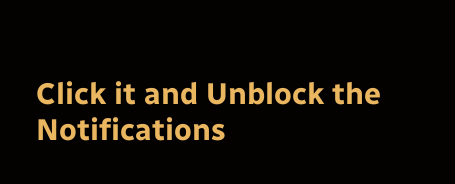Click it and Unblock the Notifications